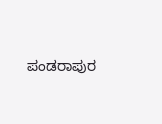ಪಂಡರಾಪುರ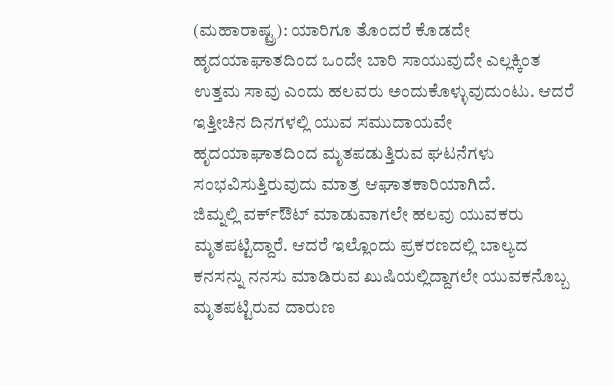(ಮಹಾರಾಷ್ಟ್ರ): ಯಾರಿಗೂ ತೊಂದರೆ ಕೊಡದೇ ಹೃದಯಾಘಾತದಿಂದ ಒಂದೇ ಬಾರಿ ಸಾಯುವುದೇ ಎಲ್ಲಕ್ಕಿಂತ ಉತ್ತಮ ಸಾವು ಎಂದು ಹಲವರು ಅಂದುಕೊಳ್ಳುವುದುಂಟು. ಆದರೆ ಇತ್ತೀಚಿನ ದಿನಗಳಲ್ಲಿ ಯುವ ಸಮುದಾಯವೇ ಹೃದಯಾಘಾತದಿಂದ ಮೃತಪಡುತ್ತಿರುವ ಘಟನೆಗಳು ಸಂಭವಿಸುತ್ತಿರುವುದು ಮಾತ್ರ ಆಘಾತಕಾರಿಯಾಗಿದೆ.
ಜಿಮ್ನಲ್ಲಿ ವರ್ಕ್ಔಟ್ ಮಾಡುವಾಗಲೇ ಹಲವು ಯುವಕರು ಮೃತಪಟ್ಟಿದ್ದಾರೆ. ಆದರೆ ಇಲ್ಲೊಂದು ಪ್ರಕರಣದಲ್ಲಿ ಬಾಲ್ಯದ ಕನಸನ್ನು ನನಸು ಮಾಡಿರುವ ಖುಷಿಯಲ್ಲಿದ್ದಾಗಲೇ ಯುವಕನೊಬ್ಬ ಮೃತಪಟ್ಟಿರುವ ದಾರುಣ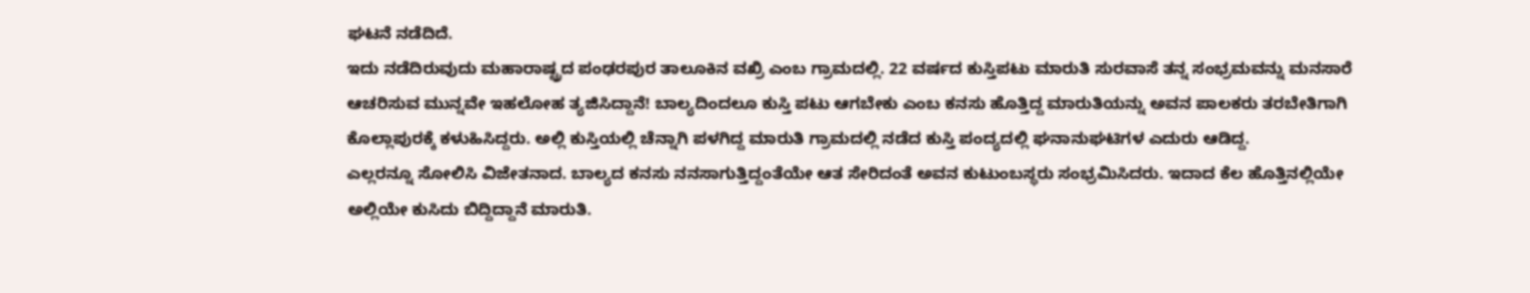ಘಟನೆ ನಡೆದಿದೆ.
ಇದು ನಡೆದಿರುವುದು ಮಹಾರಾಷ್ಟ್ರದ ಪಂಢರಪುರ ತಾಲೂಕಿನ ವಖ್ರಿ ಎಂಬ ಗ್ರಾಮದಲ್ಲಿ. 22 ವರ್ಷದ ಕುಸ್ತಿಪಟು ಮಾರುತಿ ಸುರವಾಸೆ ತನ್ನ ಸಂಭ್ರಮವನ್ನು ಮನಸಾರೆ ಆಚರಿಸುವ ಮುನ್ನವೇ ಇಹಲೋಹ ತ್ಯಜಿಸಿದ್ದಾನೆ! ಬಾಲ್ಯದಿಂದಲೂ ಕುಸ್ತಿ ಪಟು ಆಗಬೇಕು ಎಂಬ ಕನಸು ಹೊತ್ತಿದ್ದ ಮಾರುತಿಯನ್ನು ಅವನ ಪಾಲಕರು ತರಬೇತಿಗಾಗಿ ಕೊಲ್ಲಾಪುರಕ್ಕೆ ಕಳುಹಿಸಿದ್ದರು. ಅಲ್ಲಿ ಕುಸ್ತಿಯಲ್ಲಿ ಚೆನ್ನಾಗಿ ಪಳಗಿದ್ದ ಮಾರುತಿ ಗ್ರಾಮದಲ್ಲಿ ನಡೆದ ಕುಸ್ತಿ ಪಂದ್ಯದಲ್ಲಿ ಘನಾನುಘಟಿಗಳ ಎದುರು ಆಡಿದ್ದ.
ಎಲ್ಲರನ್ನೂ ಸೋಲಿಸಿ ವಿಜೇತನಾದ. ಬಾಲ್ಯದ ಕನಸು ನನಸಾಗುತ್ತಿದ್ದಂತೆಯೇ ಆತ ಸೇರಿದಂತೆ ಅವನ ಕುಟುಂಬಸ್ಥರು ಸಂಭ್ರಮಿಸಿದರು. ಇದಾದ ಕೆಲ ಹೊತ್ತಿನಲ್ಲಿಯೇ ಅಲ್ಲಿಯೇ ಕುಸಿದು ಬಿದ್ದಿದ್ದಾನೆ ಮಾರುತಿ.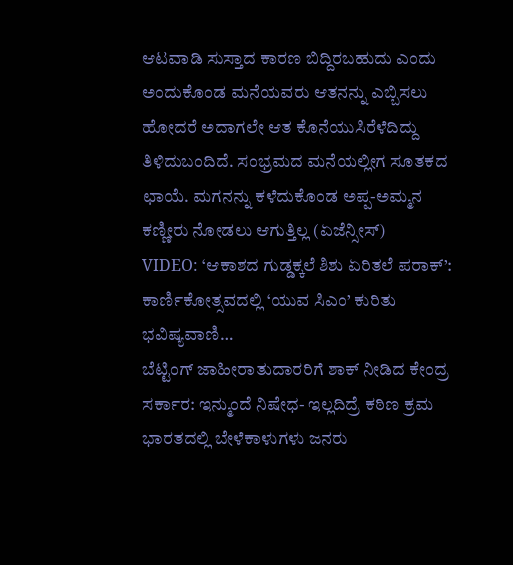ಆಟವಾಡಿ ಸುಸ್ತಾದ ಕಾರಣ ಬಿದ್ದಿರಬಹುದು ಎಂದು ಅಂದುಕೊಂಡ ಮನೆಯವರು ಆತನನ್ನು ಎಬ್ಬಿಸಲು ಹೋದರೆ ಅದಾಗಲೇ ಆತ ಕೊನೆಯುಸಿರೆಳೆದಿದ್ದು ತಿಳಿದುಬಂದಿದೆ. ಸಂಭ್ರಮದ ಮನೆಯಲ್ಲೀಗ ಸೂತಕದ ಛಾಯೆ. ಮಗನನ್ನು ಕಳೆದುಕೊಂಡ ಅಪ್ಪ-ಅಮ್ಮನ ಕಣ್ಣೀರು ನೋಡಲು ಆಗುತ್ತಿಲ್ಲ (ಏಜೆನ್ಸೀಸ್)
VIDEO: ‘ಆಕಾಶದ ಗುಡ್ಡಕ್ಕಲೆ ಶಿಶು ಏರಿತಲೆ ಪರಾಕ್’: ಕಾರ್ಣಿಕೋತ್ಸವದಲ್ಲಿ ‘ಯುವ ಸಿಎಂ’ ಕುರಿತು ಭವಿಷ್ಯವಾಣಿ…
ಬೆಟ್ಟಿಂಗ್ ಜಾಹೀರಾತುದಾರರಿಗೆ ಶಾಕ್ ನೀಡಿದ ಕೇಂದ್ರ ಸರ್ಕಾರ: ಇನ್ಮುಂದೆ ನಿಷೇಧ- ಇಲ್ಲದಿದ್ರೆ ಕಠಿಣ ಕ್ರಮ
ಭಾರತದಲ್ಲಿ ಬೇಳೆಕಾಳುಗಳು ಜನರು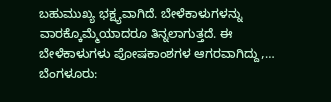ಬಹುಮುಖ್ಯ ಭಕ್ಷ್ಯವಾಗಿದೆ. ಬೇಳೆಕಾಳುಗಳನ್ನು ವಾರಕ್ಕೊಮ್ಮೆಯಾದರೂ ತಿನ್ನಲಾಗುತ್ತದೆ. ಈ ಬೇಳೆಕಾಳುಗಳು ಪೋಷಕಾಂಶಗಳ ಆಗರವಾಗಿದ್ದು,…
ಬೆಂಗಳೂರು: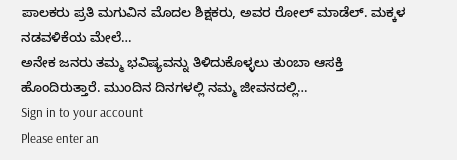ಪಾಲಕರು ಪ್ರತಿ ಮಗುವಿನ ಮೊದಲ ಶಿಕ್ಷಕರು, ಅವರ ರೋಲ್ ಮಾಡೆಲ್. ಮಕ್ಕಳ ನಡವಳಿಕೆಯ ಮೇಲೆ…
ಅನೇಕ ಜನರು ತಮ್ಮ ಭವಿಷ್ಯವನ್ನು ತಿಳಿದುಕೊಳ್ಳಲು ತುಂಬಾ ಆಸಕ್ತಿ ಹೊಂದಿರುತ್ತಾರೆ. ಮುಂದಿನ ದಿನಗಳಲ್ಲಿ ನಮ್ಮ ಜೀವನದಲ್ಲಿ…
Sign in to your account
Please enter an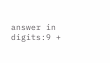answer in digits:9 +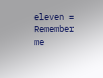eleven =
Remember me